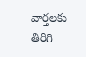వార్తలకు తిరిగి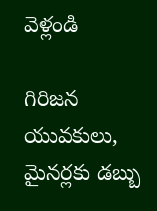వెళ్లండి

గిరిజన యువకులు, మైనర్లకు డబ్బు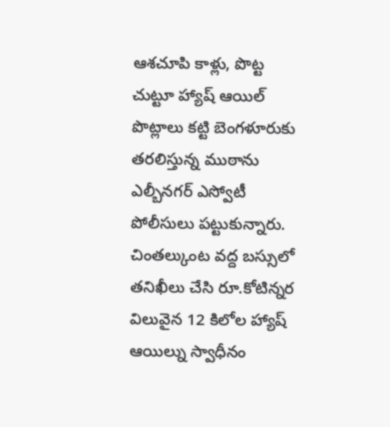ఆశచూపి కాళ్లు, పొట్ట చుట్టూ హ్యాష్ ఆయిల్ పొట్లాలు కట్టి బెంగళూరుకు తరలిస్తున్న ముఠాను ఎల్బీనగర్ ఎస్వోటీ పోలీసులు పట్టుకున్నారు.
చింతల్కుంట వద్ద బస్సులో తనిఖీలు చేసి రూ.కోటిన్నర విలువైన 12 కిలోల హ్యాష్ ఆయిల్ను స్వాధీనం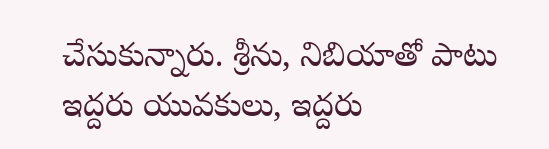చేసుకున్నారు. శ్రీను, నిబియాతో పాటు ఇద్దరు యువకులు, ఇద్దరు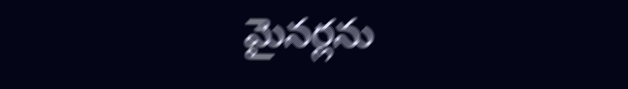మైనర్లను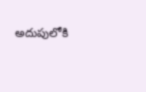అదుపులోకి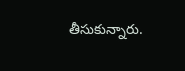తీసుకున్నారు.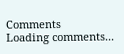Comments
Loading comments...